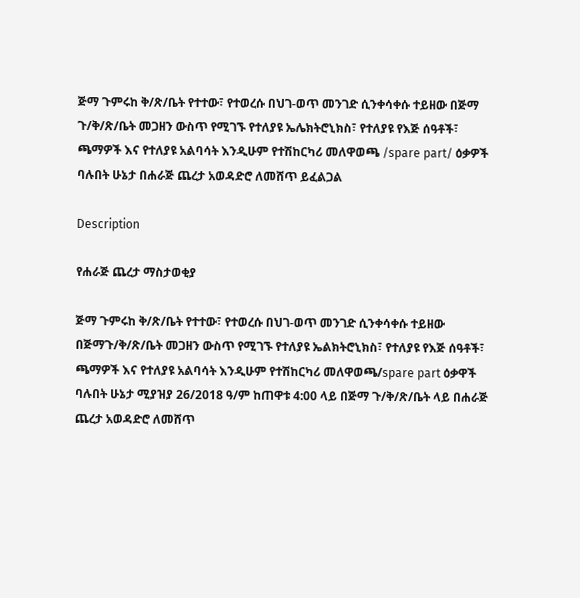ጅማ ጉምሩከ ቅ/ጽ/ቤት የተተው፣ የተወረሱ በህገ-ወጥ መንገድ ሲንቀሳቀሱ ተይዘው በጅማ ጉ/ቅ/ጽ/ቤት መጋዘን ውስጥ የሚገኙ የተለያዩ ኤሌክትሮኒክስ፣ የተለያዩ የእጅ ሰዓቶች፣ ጫማዎች እና የተለያዩ አልባሳት እንዲሁም የተሽከርካሪ መለዋወጫ /spare part/ ዕቃዎች ባሉበት ሁኔታ በሐራጅ ጨረታ አወዳድሮ ለመሸጥ ይፈልጋል

Description

የሐራጅ ጨረታ ማስታወቂያ

ጅማ ጉምሩከ ቅ/ጽ/ቤት የተተው፣ የተወረሱ በህገ-ወጥ መንገድ ሲንቀሳቀሱ ተይዘው በጅማጉ/ቅ/ጽ/ቤት መጋዘን ውስጥ የሚገኙ የተለያዩ ኤልክትሮኒክስ፣ የተለያዩ የእጅ ሰዓቶች፣ ጫማዎች እና የተለያዩ አልባሳት እንዲሁም የተሽከርካሪ መለዋወጫ/spare part ዕቃዋች ባሉበት ሁኔታ ሚያዝያ 26/2018 ዓ/ም ከጠዋቱ 4:00 ላይ በጅማ ጉ/ቅ/ጽ/ቤት ላይ በሐራጅ ጨረታ አወዳድሮ ለመሸጥ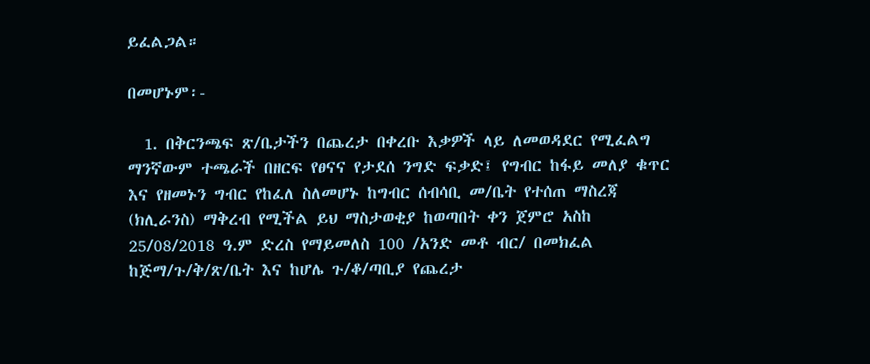ይፈልጋል።

በመሆኑም፡-

  1. በቅርንጫፍ ጽ/ቤታችን በጨረታ በቀረቡ እቃዎች ላይ ለመወዳደር የሚፈልግ ማንኛውም ተጫራች በዘርፍ የፀናና የታደሰ ንግድ ፍቃድ፤ የግብር ከፋይ መለያ ቁጥር እና የዘመኑን ግብር የከፈለ ስለመሆኑ ከግብር ሰብሳቢ መ/ቤት የተሰጠ ማስረጃ (ክሊራንስ) ማቅረብ የሚችል ይህ ማስታወቂያ ከወጣበት ቀን ጀምሮ አስከ 25/08/2018 ዓ.ም ድረስ የማይመለስ 100 /አንድ መቶ ብር/ በመክፈል ከጅማ/ጉ/ቅ/ጽ/ቤት እና ከሆሌ ጉ/ቆ/ጣቢያ የጨረታ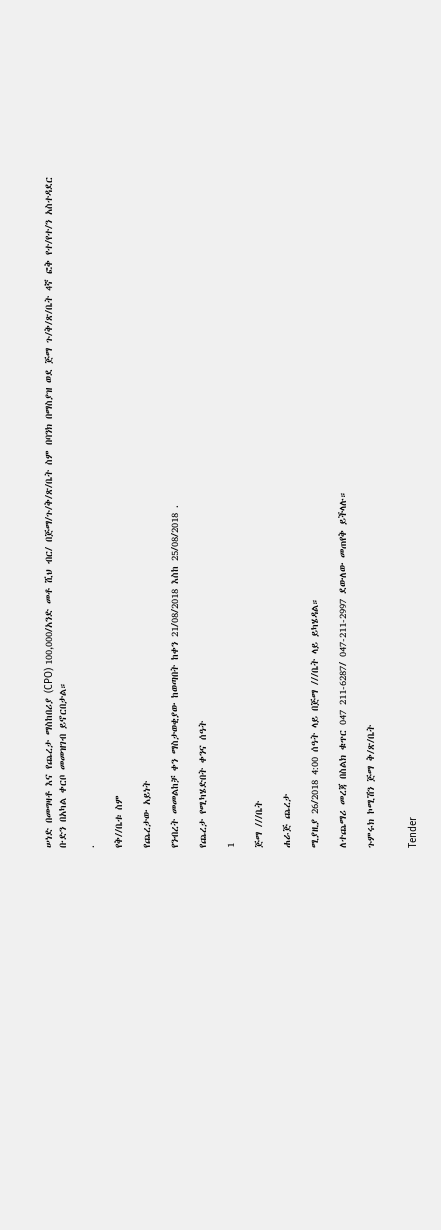ሠነድ በመግዛቶ እና የጨረታ ማስከበሪያ (CPO) 100,000/አንድ መቶ ሺህ ብር/ በጅማ/ጉ/ቅ/ጽ/ቤት ስም በባንክ በማስያዝ ወደ ጅማ ጉ/ቅ/ጽ/ቤት 4ኛ ፎቅ የተ/የተ/ን አስተዳደር ቡድን በአካል ቀርቦ መመዝገብ ይኖርበታል።

.

የቅ//ቤቱ ስም

የጨረታው አይነት

የንብረት መመልከቻ ቀን ማስታወቂያው ከወጣበት ከቀን 21/08/2018 እስከ 25/08/2018 .

የጨረታ የሚካሄድበት ቀንና ሰዓት

1

ጅማ ///ቤት

ሐራጅ ጨረታ

ሚያዚያ 26/2018 4:00 ሰዓት ላይ በጅማ ///ቤት ላይ ይካሄዳል።

ለተጨማሪ መረጃ በስልክ ቁጥር 047 211-6287/ 047-211-2997 ደውለው መጠየቅ ይችላሉ።

ጉምሩክ ኮሚሽን ጅማ ቅ/ጽ/ቤት


Tender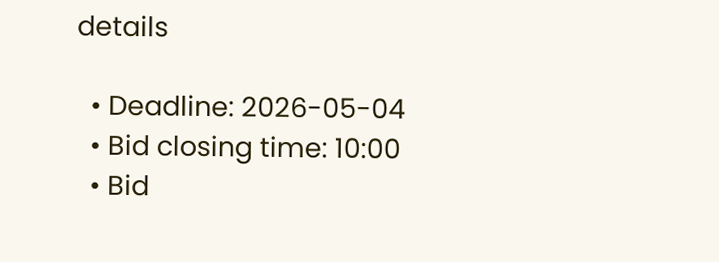details

  • Deadline: 2026-05-04
  • Bid closing time: 10:00
  • Bid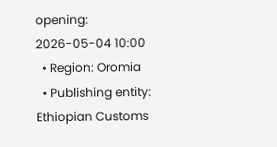opening: 2026-05-04 10:00
  • Region: Oromia
  • Publishing entity: Ethiopian Customs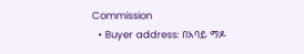Commission
  • Buyer address: በአባይ ማዶ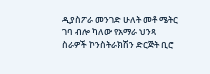ዲያስፖራ መንገድ ሁለት መቶ ሜትር ገባ ብሎ ካለው የአማራ ህንጻ ስራዎች ኮንስትራክሽን ድርጅት ቢሮ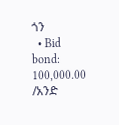ጎን
  • Bid bond: 100,000.00 /አንድ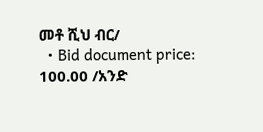መቶ ሺህ ብር/
  • Bid document price: 100.00 /አንድ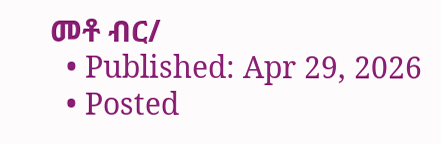መቶ ብር/
  • Published: Apr 29, 2026
  • Posted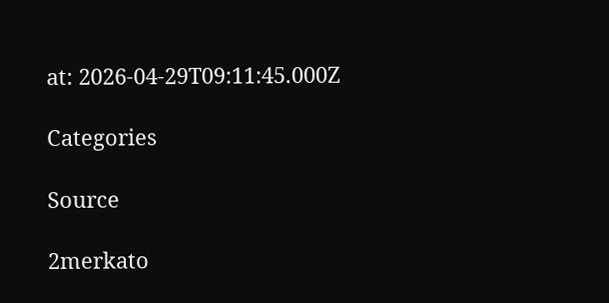at: 2026-04-29T09:11:45.000Z

Categories

Source

2merkato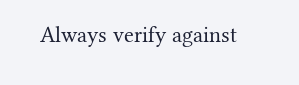Always verify against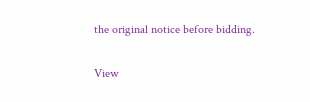the original notice before bidding.

View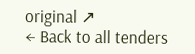original ↗
← Back to all tenders